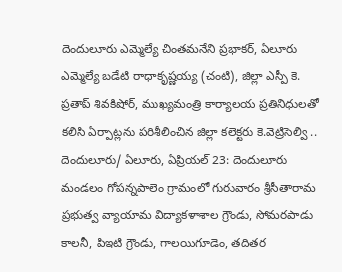దెందులూరు ఎమ్మెల్యే చింతమనేని ప్రభాకర్, ఏలూరు ఎమ్మెల్యే బడేటి రాధాకృష్ణయ్య (చంటి), జిల్లా ఎస్పీ కె. ప్రతాప్ శివకిషోర్, ముఖ్యమంత్రి కార్యాలయ ప్రతినిధులతో కలిసి ఏర్పాట్లను పరిశీలించిన జిల్లా కలెక్టరు కె.వెట్రిసెల్వి ..
దెందులూరు/ ఏలూరు, ఏప్రియల్ 23: దెందులూరు మండలం గోపన్నపాలెం గ్రామంలో గురువారం శ్రీసీతారామ ప్రభుత్వ వ్యాయామ విద్యాకళాశాల గ్రౌండు, సోమరపాడు కాలనీ, పిఇటి గ్రౌండు, గాలయిగూడెం, తదితర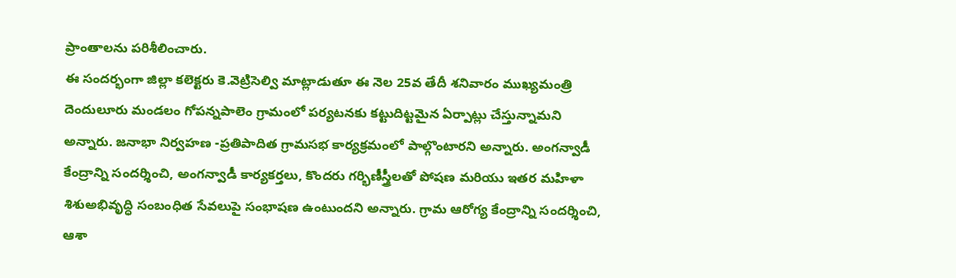ప్రాంతాలను పరిశీలించారు.
ఈ సందర్భంగా జిల్లా కలెక్టరు కె.వెట్రిసెల్వి మాట్లాడుతూ ఈ నెల 25వ తేదీ శనివారం ముఖ్యమంత్రి దెందులూరు మండలం గోపన్నపాలెం గ్రామంలో పర్యటనకు కట్టుదిట్టమైన ఏర్పాట్లు చేస్తున్నామని అన్నారు. జనాభా నిర్వహణ -ప్రతిపాదిత గ్రామసభ కార్యక్రమంలో పాల్గొంటారని అన్నారు. అంగన్వాడీ కేంద్రాన్ని సందర్శించి, అంగన్వాడీ కార్యకర్తలు, కొందరు గర్భిణీస్త్రీలతో పోషణ మరియు ఇతర మహిళా శిశుఅభివృద్ధి సంబంధిత సేవలుపై సంభాషణ ఉంటుందని అన్నారు. గ్రామ ఆరోగ్య కేంద్రాన్ని సందర్శించి, ఆశా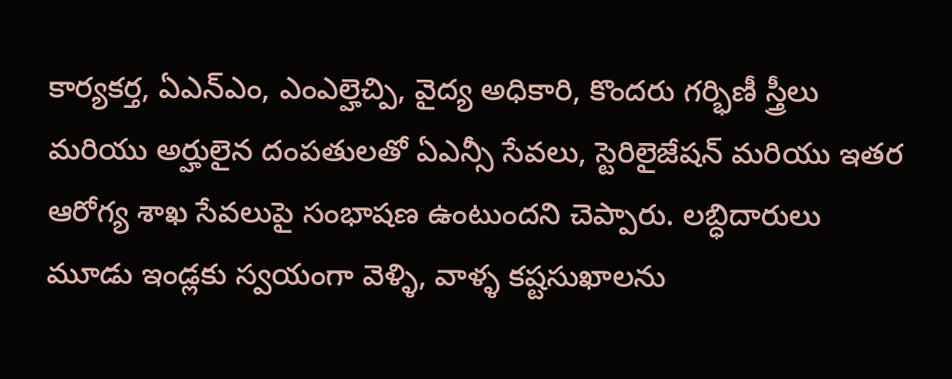కార్యకర్త, ఏఎన్ఎం, ఎంఎల్హెచ్పి, వైద్య అధికారి, కొందరు గర్భిణీ స్త్రీలు మరియు అర్హులైన దంపతులతో ఏఎన్సీ సేవలు, స్టెరిలైజేషన్ మరియు ఇతర ఆరోగ్య శాఖ సేవలుపై సంభాషణ ఉంటుందని చెప్పారు. లబ్ధిదారులు మూడు ఇండ్లకు స్వయంగా వెళ్ళి, వాళ్ళ కష్టసుఖాలను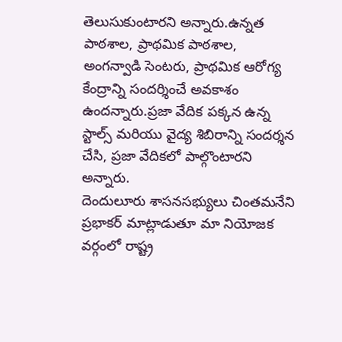తెలుసుకుంటారని అన్నారు.ఉన్నత పాఠశాల, ప్రాథమిక పాఠశాల, అంగన్వాడి సెంటరు, ప్రాథమిక ఆరోగ్య కేంద్రాన్ని సందర్శించే అవకాశం ఉందన్నారు.ప్రజా వేదిక పక్కన ఉన్న స్టాల్స్ మరియు వైద్య శిబిరాన్ని సందర్శన చేసి, ప్రజా వేదికలో పాల్గొంటారని అన్నారు.
దెందులూరు శాసనసభ్యులు చింతమనేని ప్రభాకర్ మాట్లాడుతూ మా నియోజక వర్గంలో రాష్ట్ర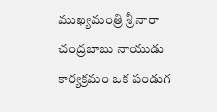ముఖ్యమంత్రి శ్రీ నారా చంద్రబాబు నాయుడు కార్యక్రమం ఒక పండుగ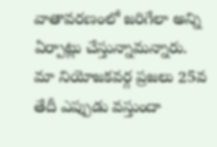వాతావరణంలో జరిగేలా అన్ని ఏర్పాట్లు చేస్తున్నామన్నారు. మా నియోజకవర్గ ప్రజలు 25వ తేదీ ఎప్పుడు వస్తుందా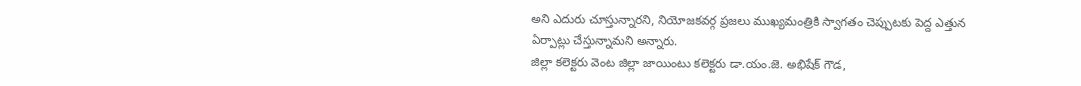అని ఎదురు చూస్తున్నారని, నియోజకవర్గ ప్రజలు ముఖ్యమంత్రికి స్వాగతం చెప్పుటకు పెద్ద ఎత్తున ఏర్పాట్లు చేస్తున్నామని అన్నారు.
జిల్లా కలెక్టరు వెంట జిల్లా జాయింటు కలెక్టరు డా.యం.జె. అభిషేక్ గౌడ,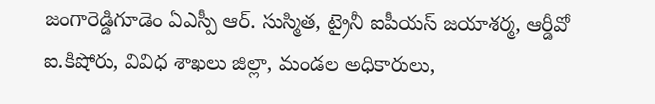జంగారెడ్డిగూడెం ఏఎస్పీ ఆర్. సుస్మిత, ట్రైనీ ఐపీయస్ జయాశర్మ, ఆర్డీవో ఐ.కిషోరు, వివిధ శాఖలు జిల్లా, మండల అధికారులు,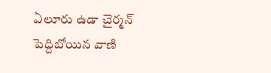ఏలూరు ఉడా చైర్మన్ పెద్దిబోయిన వాణి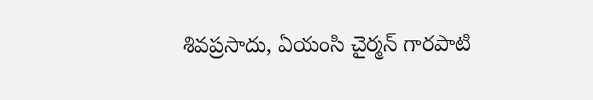శివప్రసాదు, ఏయంసి చైర్మన్ గారపాటి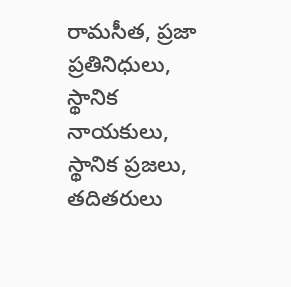రామసీత, ప్రజా ప్రతినిధులు, స్థానిక నాయకులు, స్థానిక ప్రజలు, తదితరులు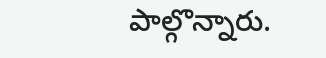పాల్గొన్నారు.